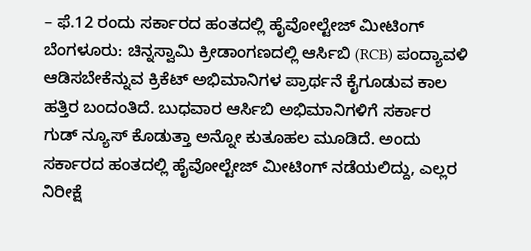– ಫೆ.12 ರಂದು ಸರ್ಕಾರದ ಹಂತದಲ್ಲಿ ಹೈವೋಲ್ಟೇಜ್ ಮೀಟಿಂಗ್
ಬೆಂಗಳೂರು: ಚಿನ್ನಸ್ವಾಮಿ ಕ್ರೀಡಾಂಗಣದಲ್ಲಿ ಆರ್ಸಿಬಿ (RCB) ಪಂದ್ಯಾವಳಿ ಆಡಿಸಬೇಕೆನ್ನುವ ಕ್ರಿಕೆಟ್ ಅಭಿಮಾನಿಗಳ ಪ್ರಾರ್ಥನೆ ಕೈಗೂಡುವ ಕಾಲ ಹತ್ತಿರ ಬಂದಂತಿದೆ. ಬುಧವಾರ ಆರ್ಸಿಬಿ ಅಭಿಮಾನಿಗಳಿಗೆ ಸರ್ಕಾರ ಗುಡ್ ನ್ಯೂಸ್ ಕೊಡುತ್ತಾ ಅನ್ನೋ ಕುತೂಹಲ ಮೂಡಿದೆ. ಅಂದು ಸರ್ಕಾರದ ಹಂತದಲ್ಲಿ ಹೈವೋಲ್ಟೇಜ್ ಮೀಟಿಂಗ್ ನಡೆಯಲಿದ್ದು, ಎಲ್ಲರ ನಿರೀಕ್ಷೆ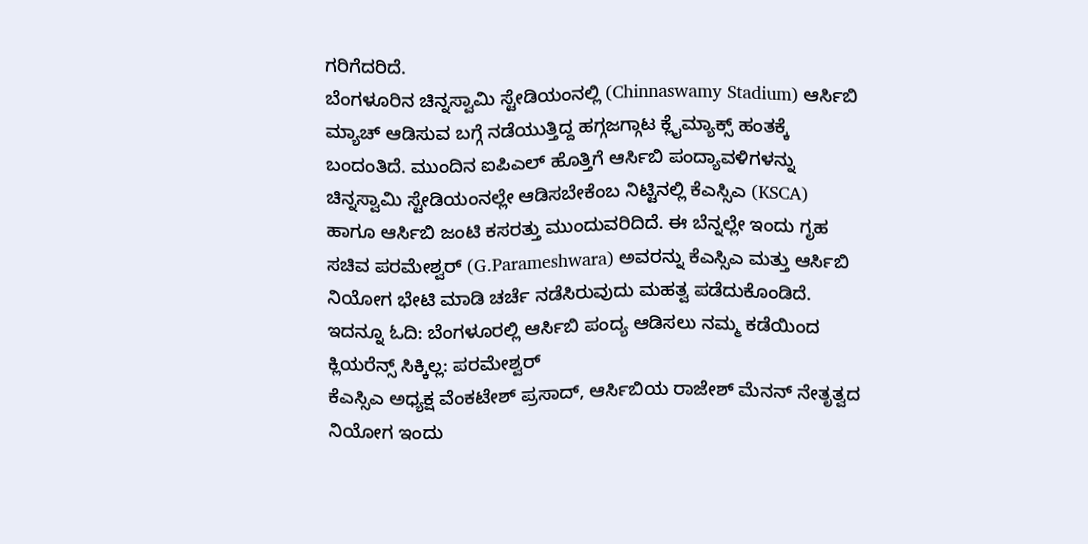ಗರಿಗೆದರಿದೆ.
ಬೆಂಗಳೂರಿನ ಚಿನ್ನಸ್ವಾಮಿ ಸ್ಟೇಡಿಯಂನಲ್ಲಿ (Chinnaswamy Stadium) ಆರ್ಸಿಬಿ ಮ್ಯಾಚ್ ಆಡಿಸುವ ಬಗ್ಗೆ ನಡೆಯುತ್ತಿದ್ದ ಹಗ್ಗಜಗ್ಗಾಟ ಕ್ಲೈಮ್ಯಾಕ್ಸ್ ಹಂತಕ್ಕೆ ಬಂದಂತಿದೆ. ಮುಂದಿನ ಐಪಿಎಲ್ ಹೊತ್ತಿಗೆ ಆರ್ಸಿಬಿ ಪಂದ್ಯಾವಳಿಗಳನ್ನು ಚಿನ್ನಸ್ವಾಮಿ ಸ್ಟೇಡಿಯಂನಲ್ಲೇ ಆಡಿಸಬೇಕೆಂಬ ನಿಟ್ಟಿನಲ್ಲಿ ಕೆಎಸ್ಸಿಎ (KSCA) ಹಾಗೂ ಆರ್ಸಿಬಿ ಜಂಟಿ ಕಸರತ್ತು ಮುಂದುವರಿದಿದೆ. ಈ ಬೆನ್ನಲ್ಲೇ ಇಂದು ಗೃಹ ಸಚಿವ ಪರಮೇಶ್ವರ್ (G.Parameshwara) ಅವರನ್ನು ಕೆಎಸ್ಸಿಎ ಮತ್ತು ಆರ್ಸಿಬಿ ನಿಯೋಗ ಭೇಟಿ ಮಾಡಿ ಚರ್ಚೆ ನಡೆಸಿರುವುದು ಮಹತ್ವ ಪಡೆದುಕೊಂಡಿದೆ. ಇದನ್ನೂ ಓದಿ: ಬೆಂಗಳೂರಲ್ಲಿ ಆರ್ಸಿಬಿ ಪಂದ್ಯ ಆಡಿಸಲು ನಮ್ಮ ಕಡೆಯಿಂದ ಕ್ಲಿಯರೆನ್ಸ್ ಸಿಕ್ಕಿಲ್ಲ: ಪರಮೇಶ್ವರ್
ಕೆಎಸ್ಸಿಎ ಅಧ್ಯಕ್ಷ ವೆಂಕಟೇಶ್ ಪ್ರಸಾದ್, ಆರ್ಸಿಬಿಯ ರಾಜೇಶ್ ಮೆನನ್ ನೇತೃತ್ವದ ನಿಯೋಗ ಇಂದು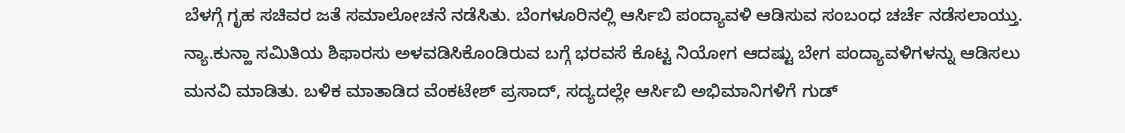ಬೆಳಗ್ಗೆ ಗೃಹ ಸಚಿವರ ಜತೆ ಸಮಾಲೋಚನೆ ನಡೆಸಿತು. ಬೆಂಗಳೂರಿನಲ್ಲಿ ಆರ್ಸಿಬಿ ಪಂದ್ಯಾವಳಿ ಆಡಿಸುವ ಸಂಬಂಧ ಚರ್ಚೆ ನಡೆಸಲಾಯ್ತು. ನ್ಯಾ.ಕುನ್ಹಾ ಸಮಿತಿಯ ಶಿಫಾರಸು ಅಳವಡಿಸಿಕೊಂಡಿರುವ ಬಗ್ಗೆ ಭರವಸೆ ಕೊಟ್ಟ ನಿಯೋಗ ಆದಷ್ಟು ಬೇಗ ಪಂದ್ಯಾವಳಿಗಳನ್ನು ಆಡಿಸಲು ಮನವಿ ಮಾಡಿತು. ಬಳಿಕ ಮಾತಾಡಿದ ವೆಂಕಟೇಶ್ ಪ್ರಸಾದ್, ಸದ್ಯದಲ್ಲೇ ಆರ್ಸಿಬಿ ಅಭಿಮಾನಿಗಳಿಗೆ ಗುಡ್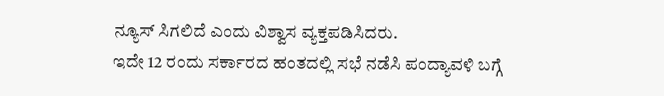ನ್ಯೂಸ್ ಸಿಗಲಿದೆ ಎಂದು ವಿಶ್ವಾಸ ವ್ಯಕ್ತಪಡಿಸಿದರು.
ಇದೇ 12 ರಂದು ಸರ್ಕಾರದ ಹಂತದಲ್ಲಿ ಸಭೆ ನಡೆಸಿ ಪಂದ್ಯಾವಳಿ ಬಗ್ಗೆ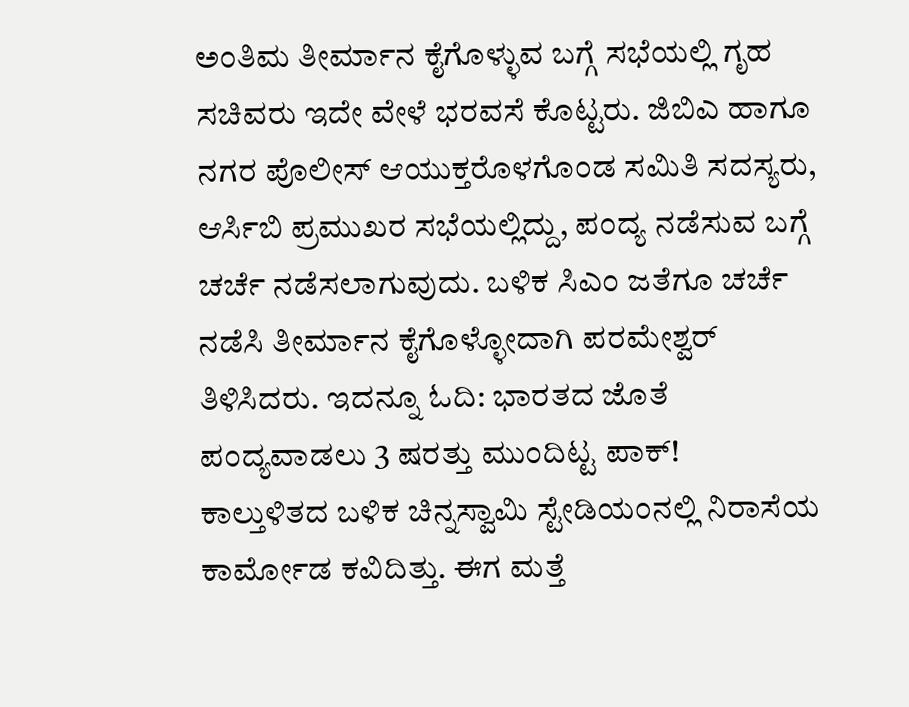ಅಂತಿಮ ತೀರ್ಮಾನ ಕೈಗೊಳ್ಳುವ ಬಗ್ಗೆ ಸಭೆಯಲ್ಲಿ ಗೃಹ ಸಚಿವರು ಇದೇ ವೇಳೆ ಭರವಸೆ ಕೊಟ್ಟರು. ಜಿಬಿಎ ಹಾಗೂ ನಗರ ಪೊಲೀಸ್ ಆಯುಕ್ತರೊಳಗೊಂಡ ಸಮಿತಿ ಸದಸ್ಯರು, ಆರ್ಸಿಬಿ ಪ್ರಮುಖರ ಸಭೆಯಲ್ಲಿದ್ದು, ಪಂದ್ಯ ನಡೆಸುವ ಬಗ್ಗೆ ಚರ್ಚೆ ನಡೆಸಲಾಗುವುದು. ಬಳಿಕ ಸಿಎಂ ಜತೆಗೂ ಚರ್ಚೆ ನಡೆಸಿ ತೀರ್ಮಾನ ಕೈಗೊಳ್ಳೋದಾಗಿ ಪರಮೇಶ್ವರ್ ತಿಳಿಸಿದರು. ಇದನ್ನೂ ಓದಿ: ಭಾರತದ ಜೊತೆ ಪಂದ್ಯವಾಡಲು 3 ಷರತ್ತು ಮುಂದಿಟ್ಟ ಪಾಕ್!
ಕಾಲ್ತುಳಿತದ ಬಳಿಕ ಚಿನ್ನಸ್ವಾಮಿ ಸ್ಟೇಡಿಯಂನಲ್ಲಿ ನಿರಾಸೆಯ ಕಾರ್ಮೋಡ ಕವಿದಿತ್ತು. ಈಗ ಮತ್ತೆ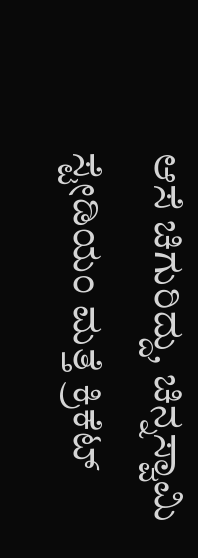ಆಸೆ ಚಿಗುರಿದ್ದು, ಚಿನ್ನಸ್ವಾಮಿ ಸ್ಟೇಡಿಯಂ ಮತ್ತೆ ಕ್ರಿಕೆಟ್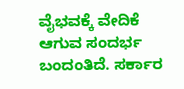ವೈಭವಕ್ಕೆ ವೇದಿಕೆ ಆಗುವ ಸಂದರ್ಭ ಬಂದಂತಿದೆ. ಸರ್ಕಾರ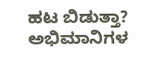ಹಟ ಬಿಡುತ್ತಾ? ಅಭಿಮಾನಿಗಳ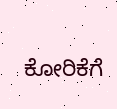ಕೋರಿಕೆಗೆ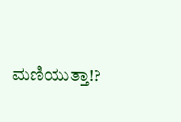ಮಣಿಯುತ್ತಾ!?